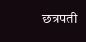छत्रपती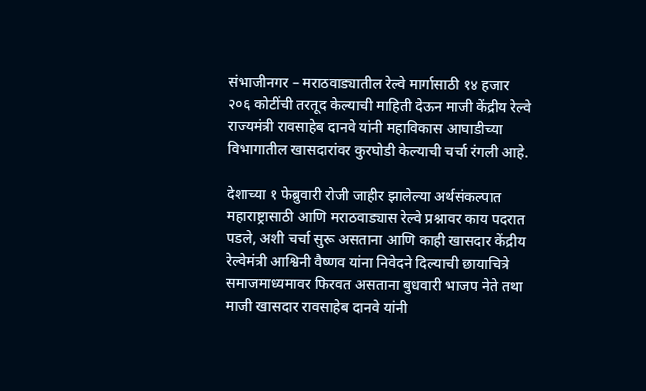संभाजीनगर – मराठवाड्यातील रेल्वे मार्गासाठी १४ हजार २०६ कोटींची तरतूद केल्याची माहिती देऊन माजी केंद्रीय रेल्वे राज्यमंत्री रावसाहेब दानवे यांनी महाविकास आघाडीच्या विभागातील खासदारांवर कुरघोडी केल्याची चर्चा रंगली आहे.

देशाच्या १ फेब्रुवारी रोजी जाहीर झालेल्या अर्थसंकल्पात महाराष्ट्रासाठी आणि मराठवाड्यास रेल्वे प्रश्नावर काय पदरात पडले, अशी चर्चा सुरू असताना आणि काही खासदार केंद्रीय रेल्वेमंत्री आश्विनी वैष्णव यांना निवेदने दिल्याची छायाचित्रे समाजमाध्यमावर फिरवत असताना बुधवारी भाजप नेते तथा माजी खासदार रावसाहेब दानवे यांनी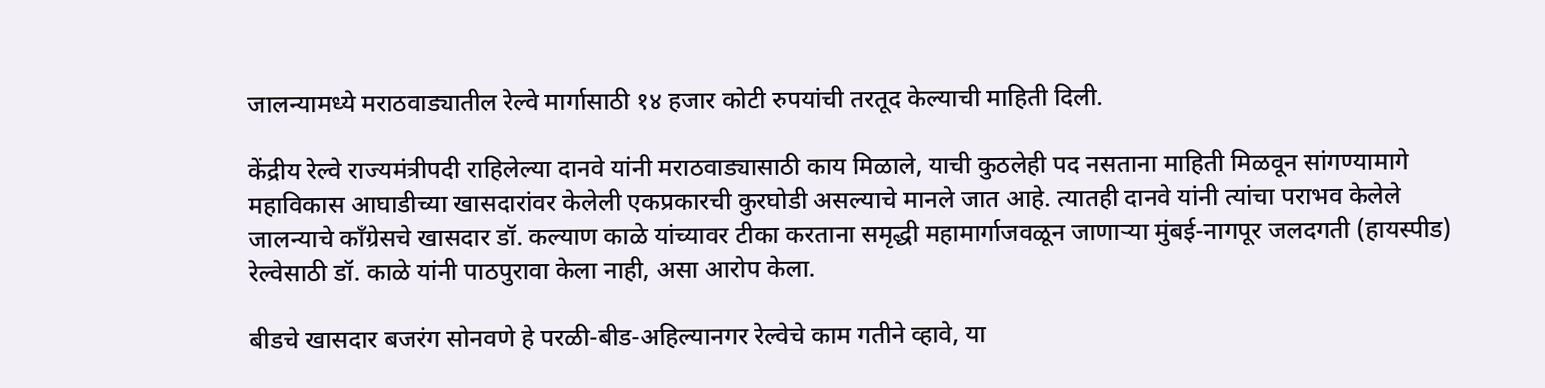जालन्यामध्ये मराठवाड्यातील रेल्वे मार्गासाठी १४ हजार कोटी रुपयांची तरतूद केल्याची माहिती दिली.

केंद्रीय रेल्वे राज्यमंत्रीपदी राहिलेल्या दानवे यांनी मराठवाड्यासाठी काय मिळाले, याची कुठलेही पद नसताना माहिती मिळवून सांगण्यामागे महाविकास आघाडीच्या खासदारांवर केलेली एकप्रकारची कुरघोडी असल्याचे मानले जात आहे. त्यातही दानवे यांनी त्यांचा पराभव केलेले जालन्याचे काँग्रेसचे खासदार डॉ. कल्याण काळे यांच्यावर टीका करताना समृद्धी महामार्गाजवळून जाणाऱ्या मुंबई-नागपूर जलदगती (हायस्पीड) रेल्वेसाठी डॉ. काळे यांनी पाठपुरावा केला नाही, असा आरोप केला.

बीडचे खासदार बजरंग सोनवणे हे परळी-बीड-अहिल्यानगर रेल्वेचे काम गतीने व्हावे, या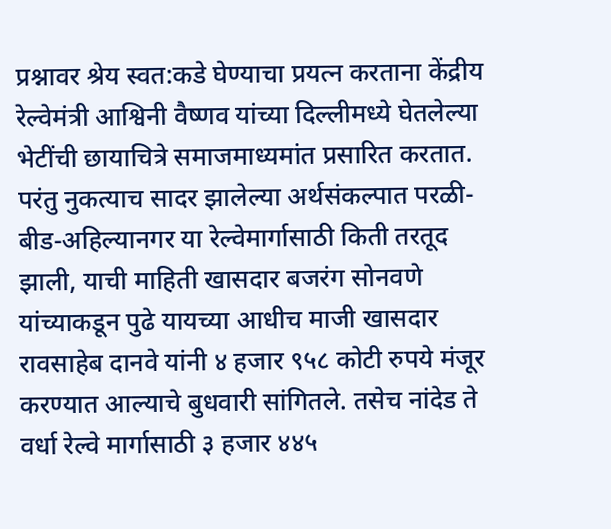प्रश्नावर श्रेय स्वत:कडे घेण्याचा प्रयत्न करताना केंद्रीय रेल्वेमंत्री आश्विनी वैष्णव यांच्या दिल्लीमध्ये घेतलेल्या भेटींची छायाचित्रे समाजमाध्यमांत प्रसारित करतात. परंतु नुकत्याच सादर झालेल्या अर्थसंकल्पात परळी-बीड-अहिल्यानगर या रेल्वेमार्गासाठी किती तरतूद झाली, याची माहिती खासदार बजरंग सोनवणे यांच्याकडून पुढे यायच्या आधीच माजी खासदार रावसाहेब दानवे यांनी ४ हजार ९५८ कोटी रुपये मंजूर करण्यात आल्याचे बुधवारी सांगितले. तसेच नांदेड ते वर्धा रेल्वे मार्गासाठी ३ हजार ४४५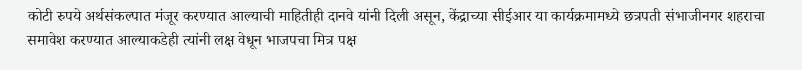कोटी रुपये अर्थसंकल्पात मंजूर करण्यात आल्याची माहितीही दानवे यांनी दिली असून, केंद्राच्या सीईआर या कार्यक्रमामध्ये छत्रपती संभाजीनगर शहराचा समावेश करण्यात आल्याकडेही त्यांनी लक्ष वेधून भाजपचा मित्र पक्ष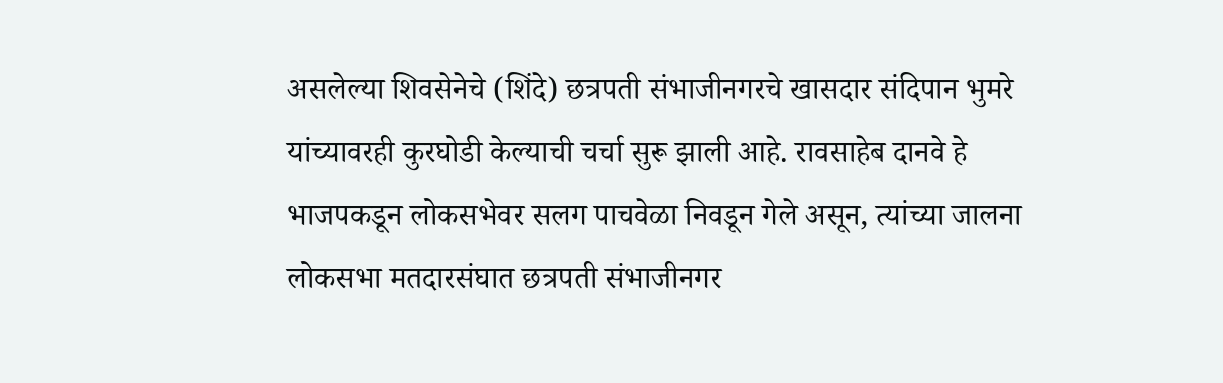असलेल्या शिवसेनेचे (शिंदे) छत्रपती संभाजीनगरचे खासदार संदिपान भुमरे यांच्यावरही कुरघोडी केल्याची चर्चा सुरू झाली आहे. रावसाहेब दानवे हे भाजपकडून लोकसभेवर सलग पाचवेळा निवडून गेले असून, त्यांच्या जालना लोकसभा मतदारसंघात छत्रपती संभाजीनगर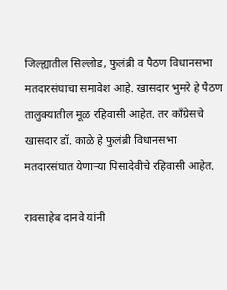जिल्ह्यातील सिल्लोड, फुलंब्री व पैठण विधानसभा मतदारसंघाचा समावेश आहे. खासदार भुमरे हे पैठण तालुक्यातील मूळ रहिवासी आहेत. तर काँग्रेसचे खासदार डॉ. काळे हे फुलंब्री विधानसभा मतदारसंघात येणाऱ्या पिसादेवीचे रहिवासी आहेत.

रावसाहेब दानवे यांनी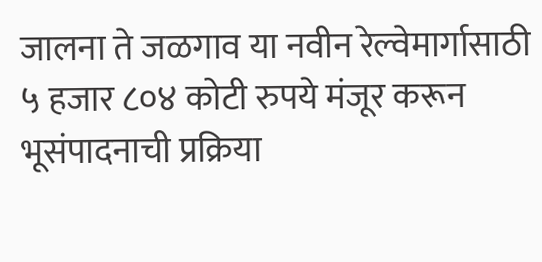जालना ते जळगाव या नवीन रेल्वेमार्गासाठी ५ हजार ८०४ कोटी रुपये मंजूर करून भूसंपादनाची प्रक्रिया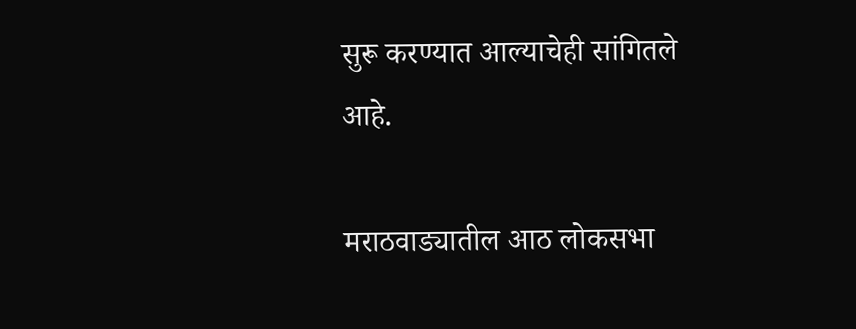सुरू करण्यात आल्याचेही सांगितले आहे.

मराठवाड्यातील आठ लोकसभा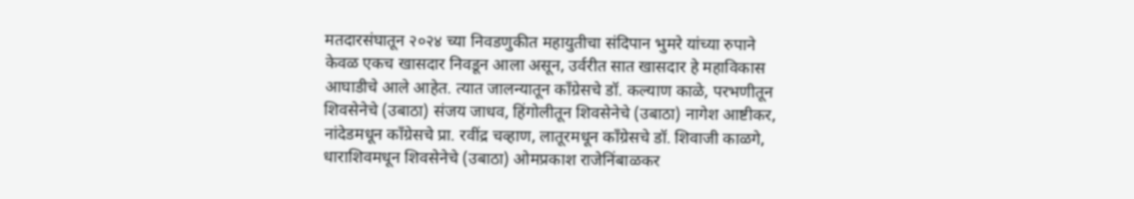मतदारसंघातून २०२४ च्या निवडणुकीत महायुतीचा संदिपान भुमरे यांच्या रुपाने केवळ एकच खासदार निवडून आला असून, उर्वरीत सात खासदार हे महाविकास आघाडीचे आले आहेत. त्यात जालन्यातून काँग्रेसचे डॉ. कल्याण काळे, परभणीतून शिवसेनेचे (उबाठा) संजय जाधव, हिंगोलीतून शिवसेनेचे (उबाठा) नागेश आष्टीकर, नांदेडमधून काँग्रेसचे प्रा. रवींद्र चव्हाण, लातूरमधून काँग्रेसचे डॉ. शिवाजी काळगे, धाराशिवमधून शिवसेनेचे (उबाठा) ओमप्रकाश राजेनिंबाळकर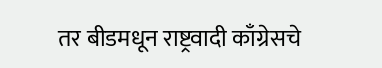तर बीडमधून राष्ट्रवादी काँग्रेसचे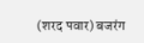(शरद पवार) बजरंग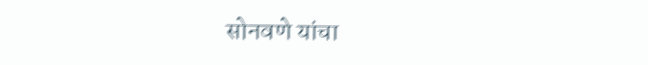सोनवणे यांचा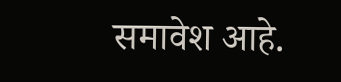समावेश आहे.